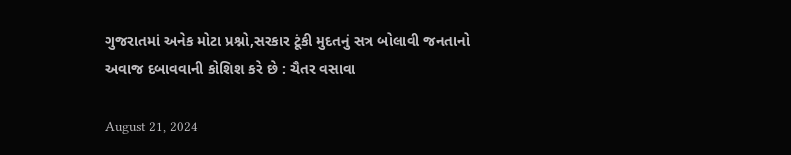ગુજરાતમાં અનેક મોટા પ્રશ્નો,સરકાર ટૂંકી મુદતનું સત્ર બોલાવી જનતાનો અવાજ દબાવવાની કોશિશ કરે છે : ચૈતર વસાવા

August 21, 2024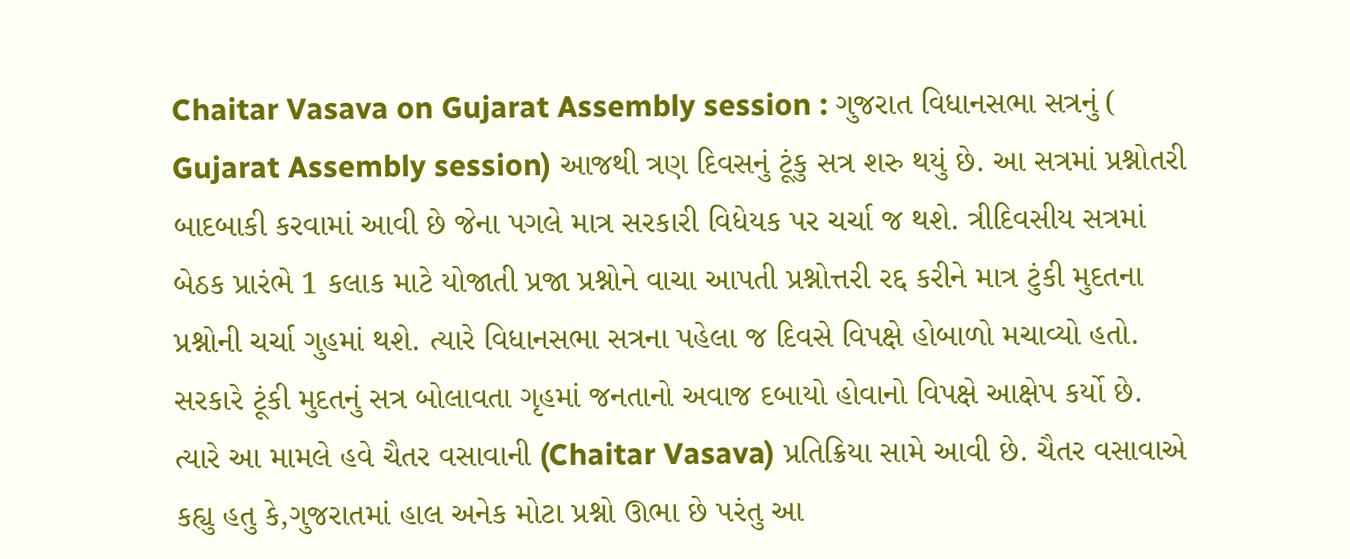Chaitar Vasava on Gujarat Assembly session : ગુજરાત વિધાનસભા સત્રનું ( Gujarat Assembly session) આજથી ત્રણ દિવસનું ટૂંકુ સત્ર શરુ થયું છે. આ સત્રમાં પ્રશ્નોતરી બાદબાકી કરવામાં આવી છે જેના પગલે માત્ર સરકારી વિધેયક પર ચર્ચા જ થશે. ત્રીદિવસીય સત્રમાં બેઠક પ્રારંભે 1 કલાક માટે યોજાતી પ્રજા પ્રશ્નોને વાચા આપતી પ્રશ્નોત્તરી રદ્દ કરીને માત્ર ટુંકી મુદતના પ્રશ્નોની ચર્ચા ગુહમાં થશે. ત્યારે વિધાનસભા સત્રના પહેલા જ દિવસે વિપક્ષે હોબાળો મચાવ્યો હતો. સરકારે ટૂંકી મુદતનું સત્ર બોલાવતા ગૃહમાં જનતાનો અવાજ દબાયો હોવાનો વિપક્ષે આક્ષેપ કર્યો છે. ત્યારે આ મામલે હવે ચૈતર વસાવાની (Chaitar Vasava) પ્રતિક્રિયા સામે આવી છે. ચૈતર વસાવાએ કહ્યુ હતુ કે,ગુજરાતમાં હાલ અનેક મોટા પ્રશ્નો ઊભા છે પરંતુ આ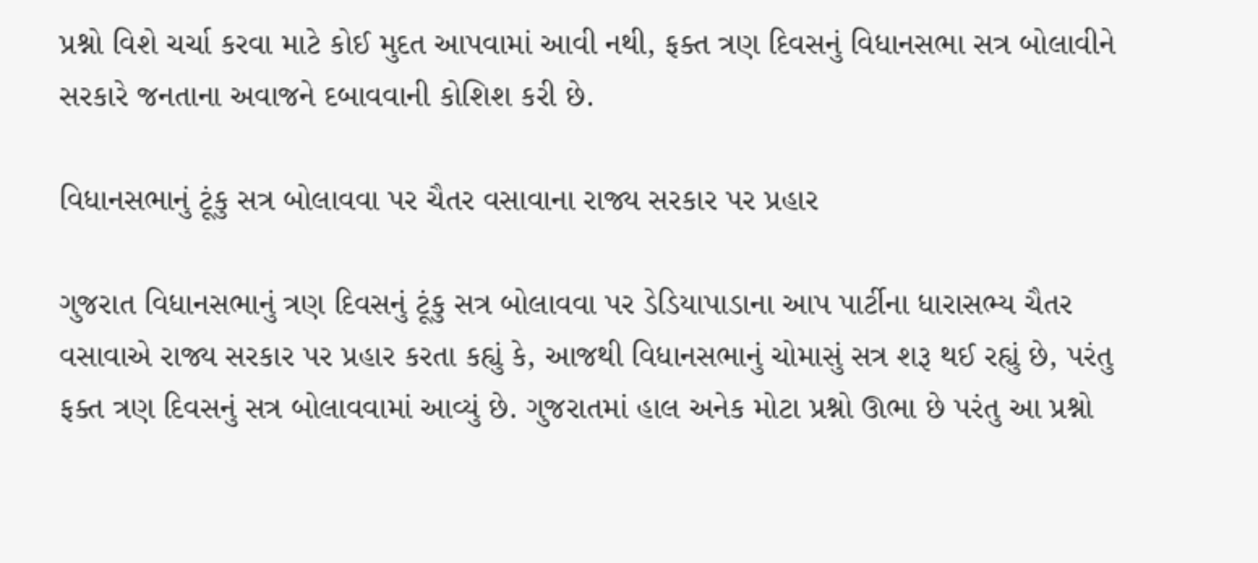પ્રશ્નો વિશે ચર્ચા કરવા માટે કોઈ મુદત આપવામાં આવી નથી, ફક્ત ત્રણ દિવસનું વિધાનસભા સત્ર બોલાવીને સરકારે જનતાના અવાજને દબાવવાની કોશિશ કરી છે.

વિધાનસભાનું ટૂંકુ સત્ર બોલાવવા પર ચૈતર વસાવાના રાજ્ય સરકાર પર પ્રહાર

ગુજરાત વિધાનસભાનું ત્રણ દિવસનું ટૂંકુ સત્ર બોલાવવા પર ડેડિયાપાડાના આપ પાર્ટીના ધારાસભ્ય ચૈતર વસાવાએ રાજ્ય સરકાર પર પ્રહાર કરતા કહ્યું કે, આજથી વિધાનસભાનું ચોમાસું સત્ર શરૂ થઈ રહ્યું છે, પરંતુ ફક્ત ત્રણ દિવસનું સત્ર બોલાવવામાં આવ્યું છે. ગુજરાતમાં હાલ અનેક મોટા પ્રશ્નો ઊભા છે પરંતુ આ પ્રશ્નો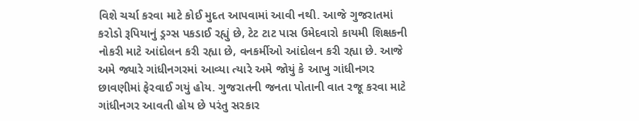વિશે ચર્ચા કરવા માટે કોઈ મુદત આપવામાં આવી નથી. આજે ગુજરાતમાં કરોડો રૂપિયાનું ડ્રગ્સ પકડાઈ રહ્યું છે, ટેટ ટાટ પાસ ઉમેદવારો કાયમી શિક્ષકની નોકરી માટે આંદોલન કરી રહ્યા છે, વનકર્મીઓ આંદોલન કરી રહ્યા છે. આજે અમે જ્યારે ગાંધીનગરમાં આવ્યા ત્યારે અમે જોયું કે આખુ ગાંધીનગર છાવણીમાં ફેરવાઈ ગયું હોય. ગુજરાતની જનતા પોતાની વાત રજૂ કરવા માટે ગાંધીનગર આવતી હોય છે પરંતુ સરકાર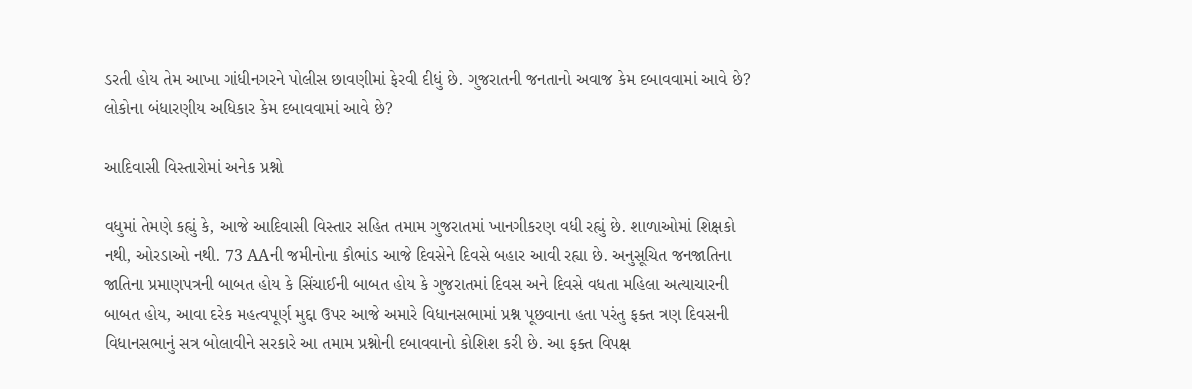ડરતી હોય તેમ આખા ગાંધીનગરને પોલીસ છાવણીમાં ફેરવી દીધું છે. ગુજરાતની જનતાનો અવાજ કેમ દબાવવામાં આવે છે? લોકોના બંધારણીય અધિકાર કેમ દબાવવામાં આવે છે?

આદિવાસી વિસ્તારોમાં અનેક પ્રશ્નો

વધુમાં તેમણે કહ્યું કે, આજે આદિવાસી વિસ્તાર સહિત તમામ ગુજરાતમાં ખાનગીકરણ વધી રહ્યું છે. શાળાઓમાં શિક્ષકો નથી, ઓરડાઓ નથી. 73 AAની જમીનોના કૌભાંડ આજે દિવસેને દિવસે બહાર આવી રહ્યા છે. અનુસૂચિત જનજાતિના જાતિના પ્રમાણપત્રની બાબત હોય કે સિંચાઈની બાબત હોય કે ગુજરાતમાં દિવસ અને દિવસે વધતા મહિલા અત્યાચારની બાબત હોય, આવા દરેક મહત્વપૂર્ણ મુદ્દા ઉપર આજે અમારે વિધાનસભામાં પ્રશ્ન પૂછવાના હતા પરંતુ ફક્ત ત્રણ દિવસની વિધાનસભાનું સત્ર બોલાવીને સરકારે આ તમામ પ્રશ્નોની દબાવવાનો કોશિશ કરી છે. આ ફક્ત વિપક્ષ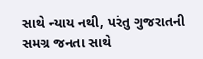સાથે ન્યાય નથી, પરંતુ ગુજરાતની સમગ્ર જનતા સાથે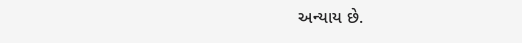અન્યાય છે.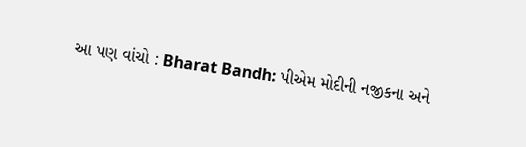આ પણ વાંચો : Bharat Bandh: પીએમ મોદીની નજીકના અને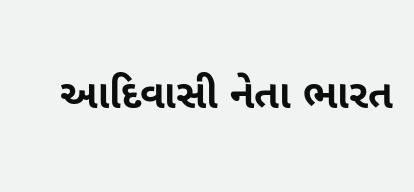આદિવાસી નેતા ભારત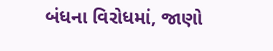બંધના વિરોધમાં, જાણો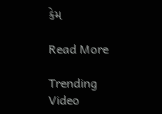કેમ

Read More

Trending Video